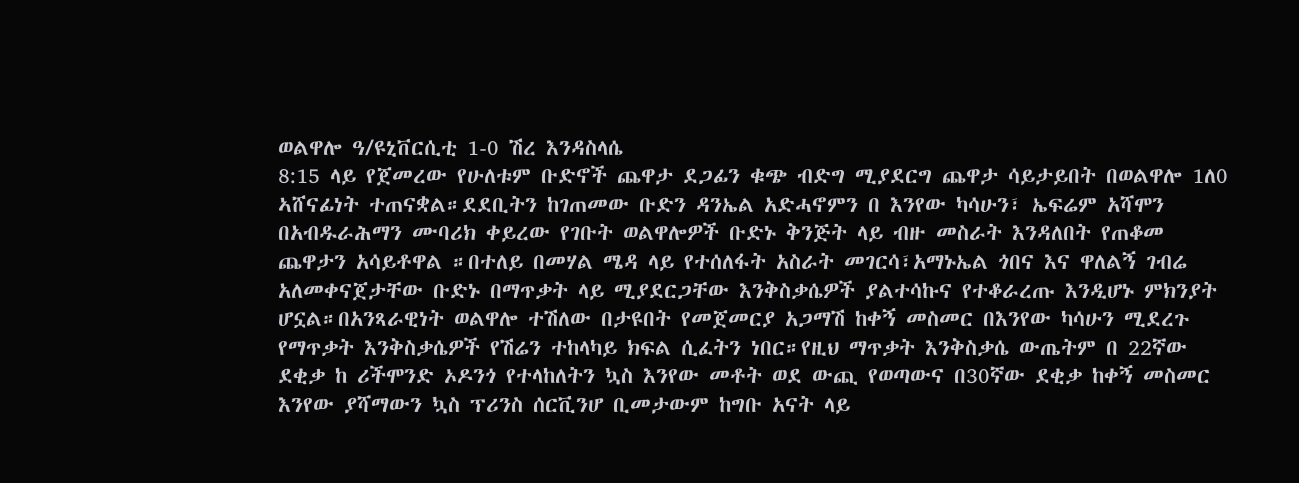ወልዋሎ ዓ/ዩኒቨርሲቲ 1-0 ሽረ እንዳስላሴ
8:15 ላይ የጀመረው የሁለቱም ቡድኖች ጨዋታ ደጋፊን ቁጭ ብድግ ሚያደርግ ጨዋታ ሳይታይበት በወልዋሎ 1ለ0 ኣሸናፊነት ተጠናቋል።ደደቢትን ከገጠመው ቡድን ዳንኤል አድሓኖምን በ እንየው ካሳሁን፣ ኤፍሬም አሻሞን በአብዱራሕማን ሙባሪክ ቀይረው የገቡት ወልዋሎዎች ቡድኑ ቅንጅት ላይ ብዙ መስራት እንዳለበት የጠቆመ ጨዋታን አሳይቶዋል ።በተለይ በመሃል ሜዳ ላይ የተሰለፋት አስራት መገርሳ፣አማኑኤል ጎበና እና ዋለልኝ ገብሬ አለመቀናጀታቸው ቡድኑ በማጥቃት ላይ ሚያደርጋቸው እንቅስቃሴዎች ያልተሳኩና የተቆራረጡ እንዲሆኑ ምክንያት ሆኗል።በአንጻራዊነት ወልዋሎ ተሽለው በታዩበት የመጀመርያ አጋማሽ ከቀኝ መስመር በእንየው ካሳሁን ሚደረጉ የማጥቃት እንቅስቃሴዎች የሽሬን ተከላካይ ክፍል ሲፈትን ነበር።የዚህ ማጥቃት እንቅስቃሴ ውጤትም በ 22ኛው ደቂቃ ከ ሪችሞንድ ኦዶንጎ የተላከለትን ኳስ እንየው መቶት ወደ ውጪ የወጣውና በ30ኛው ደቂቃ ከቀኝ መስመር እንየው ያሻማውን ኳስ ፕሪንስ ሰርቪንሆ ቢመታውም ከግቡ አናት ላይ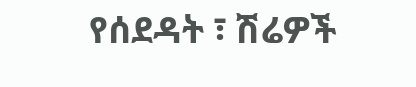የሰደዳት ፣ ሽሬዎች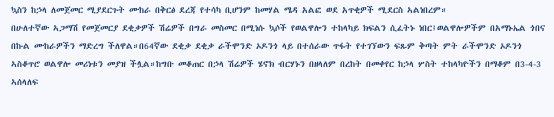ኳስን ከኃላ ለመጀመር ሚያደርጉት ሙከራ በቅርፅ ደረጃ የተሳካ ቢሆንም ከመሃል ሜዳ አልፎ ወደ አጥቂዎች ሚደርስ ኣልነበረም።
በሁለተኛው ኣጋማሽ የመጀመርያ ደቂቃዎች ሽሬዎች በግራ መስመር በሚነሱ ኳሶች የወልዋሎን ተከላካይ ክፍልን ሲፈትኑ ነበር፤ወልዋሎዎችም በአማኑኤል ጎበና በኩል ሙከራዎችን ማድረግ ችለዋል።በ64ኛው ደቂቃ ደቂቃ ራችሞንድ ኦዶንጎ ላይ በተሰራው ጥፋት የተገኘውን ፍጹም ቅጣት ምት ራችሞንድ ኦዶንጎ ኣስቆጥሮ ወልዋሎ መሪነቱን መያዝ ችሏል።ከግቡ መቆጠር በኃላ ሽሬዎች ሄኖክ ብርሃኑን በዘላለም በረከት በመቀየር ከኃላ ሦስት ተከላካዮችን በማቆም በ3-4-3 ኣሰላለፍ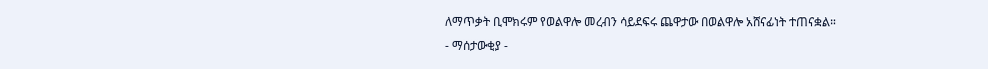ለማጥቃት ቢሞክሩም የወልዋሎ መረብን ሳይደፍሩ ጨዋታው በወልዋሎ አሸናፊነት ተጠናቋል።
- ማሰታውቂያ -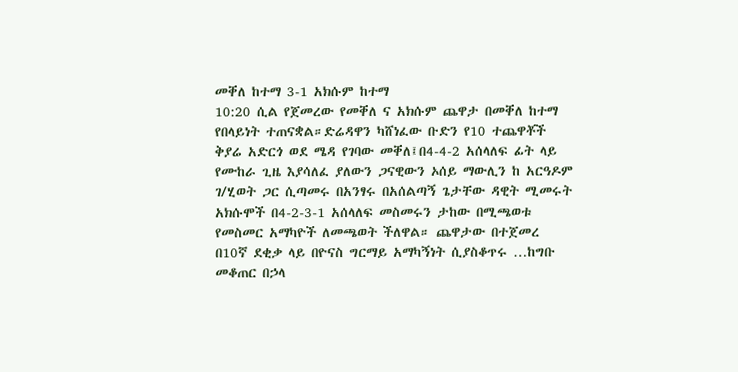መቐለ ከተማ 3-1 አክሱም ከተማ
10:20 ሲል የጀመረው የመቐለ ና አክሱም ጨዋታ በመቐለ ከተማ የበላይነት ተጠናቋል።ድሬዳዋን ካሸነፈው ቡድን የ10 ተጨዋቾች ቅያሬ አድርጎ ወደ ሜዳ የገባው መቐለ፤በ4-4-2 አሰላለፍ ፊት ላይ የሙከራ ጊዜ እያሳለፈ ያለውን ጋናዊውን ኦሰይ ማውሊን ከ አርዓዶም ገ/ሂወት ጋር ሲጣመሩ በአንፃሩ በአሰልጣኝ ጌታቸው ዳዊት ሚመሩት አክሱሞች በ4-2-3-1 አሰላለፍ መስመሩን ታከው በሚጫወቱ የመስመር አማካዮች ለመጫወት ችለዋል። ጨዋታው በተጀመረ በ10ኛ ደቂቃ ላይ በዮናስ ግርማይ አማካኝነት ሲያስቆጥሩ …ከግቡ መቆጠር በኃላ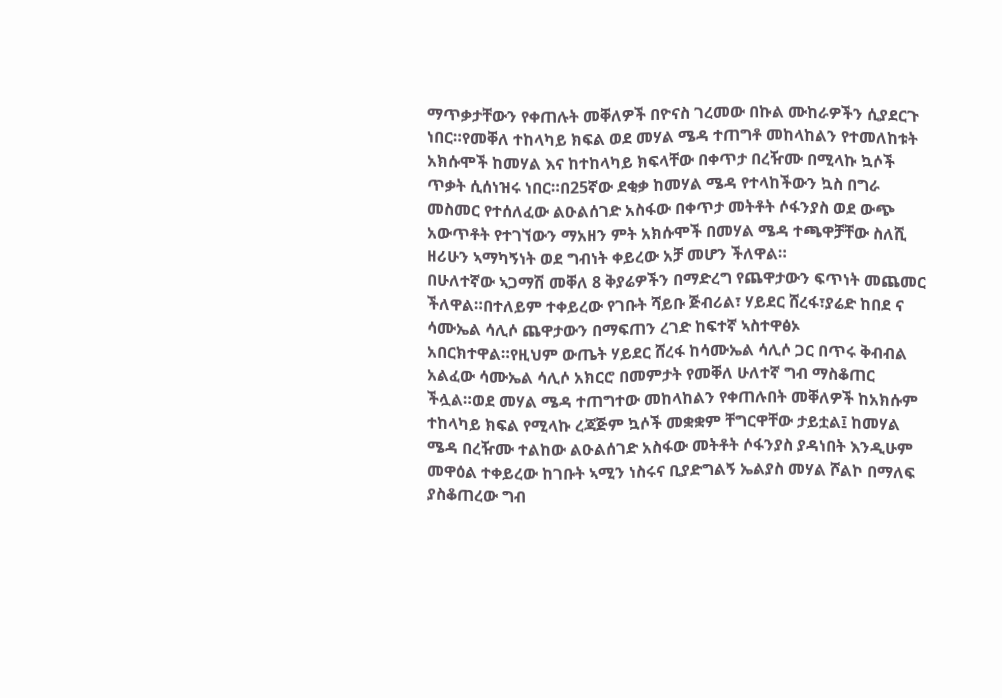ማጥቃታቸውን የቀጠሉት መቐለዎች በዮናስ ገረመው በኩል ሙከራዎችን ሲያደርጉ ነበር።የመቐለ ተከላካይ ክፍል ወደ መሃል ሜዳ ተጠግቶ መከላከልን የተመለከቱት አክሱሞች ከመሃል እና ከተከላካይ ክፍላቸው በቀጥታ በረዥሙ በሚላኩ ኳሶች ጥቃት ሲሰነዝሩ ነበር።በ25ኛው ደቂቃ ከመሃል ሜዳ የተላከችውን ኳስ በግራ መስመር የተሰለፈው ልዑልሰገድ አስፋው በቀጥታ መትቶት ሶፋንያስ ወደ ውጭ አውጥቶት የተገኘውን ማአዘን ምት አክሱሞች በመሃል ሜዳ ተጫዋቻቸው ስለሺ ዘሪሁን ኣማካኝነት ወደ ግብነት ቀይረው አቻ መሆን ችለዋል።
በሁለተኛው ኣጋማሽ መቐለ 8 ቅያሬዎችን በማድረግ የጨዋታውን ፍጥነት መጨመር ችለዋል።በተለይም ተቀይረው የገቡት ሻይቡ ጅብሪል፣ ሃይደር ሸረፋ፣ያሬድ ከበደ ና ሳሙኤል ሳሊሶ ጨዋታውን በማፍጠን ረገድ ከፍተኛ ኣስተዋፅኦ አበርክተዋል።የዚህም ውጤት ሃይደር ሸረፋ ከሳሙኤል ሳሊሶ ጋር በጥሩ ቅብብል አልፈው ሳሙኤል ሳሊሶ አክርሮ በመምታት የመቐለ ሁለተኛ ግብ ማስቆጠር ችሏል።ወደ መሃል ሜዳ ተጠግተው መከላከልን የቀጠሉበት መቐለዎች ከአክሱም ተከላካይ ክፍል የሚላኩ ረጃጅም ኳሶች መቋቋም ቸግርዋቸው ታይቷል፤ ከመሃል ሜዳ በረዥሙ ተልከው ልዑልሰገድ አስፋው መትቶት ሶፋንያስ ያዳነበት እንዲሁም መዋዕል ተቀይረው ከገቡት ኣሚን ነስሩና ቢያድግልኝ ኤልያስ መሃል ሾልኮ በማለፍ ያስቆጠረው ግብ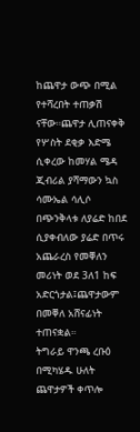ከጨዋታ ውጭ በሚል የተሻረበት ተጠቃሽ ናቸው።ጨዋታ ሊጠናቀቅ የሦስት ደቂቃ እድሜ ሲቀረው ከመሃል ሜዳ ጂብሪል ያሻማውን ኳስ ሳሙኤል ሳሊሶ በጭንቅላቱ ለያሬድ ከበደ ሲያቀብለው ያሬድ በጥሩ አጨራረስ የመቐለን መሪነት ወደ 3ለ1 ከፍ አድርጎታል፤ጨዋታውም በመቐለ አሸናፊነት ተጠናቋል።
ትግራይ ዋንጫ ረቡዕ በሚካሄዱ ሁለት ጨዋታዎች ቀጥሎ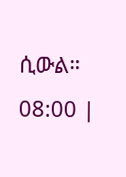ሲውል።
08:00 |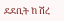ደደቢት ከ ሽረ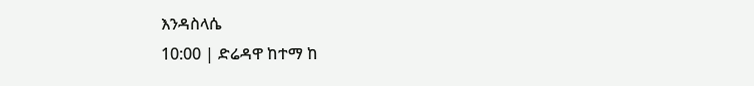እንዳስላሴ
10:00 | ድሬዳዋ ከተማ ከ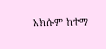አክሱም ከተማ